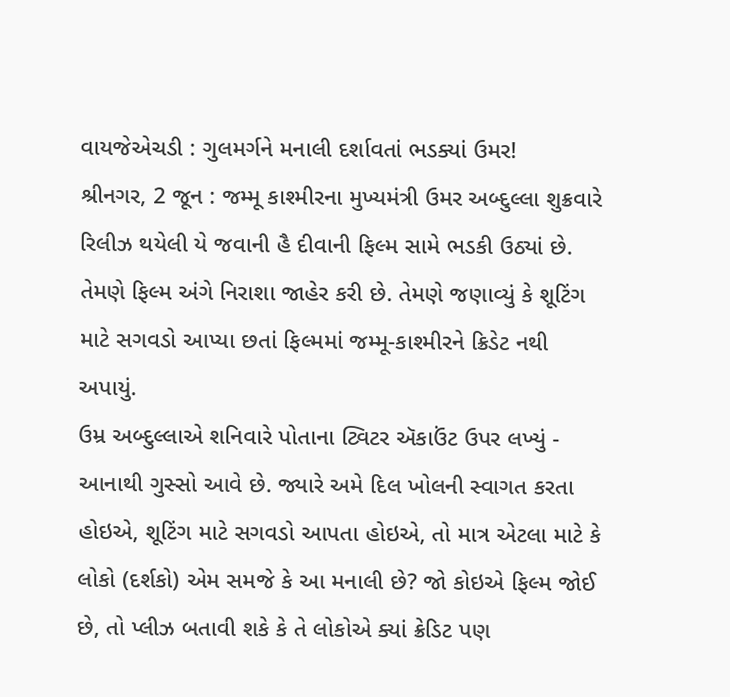વાયજેએચડી : ગુલમર્ગને મનાલી દર્શાવતાં ભડક્યાં ઉમર!
શ્રીનગર, 2 જૂન : જમ્મૂ કાશ્મીરના મુખ્યમંત્રી ઉમર અબ્દુલ્લા શુક્રવારે રિલીઝ થયેલી યે જવાની હૈ દીવાની ફિલ્મ સામે ભડકી ઉઠ્યાં છે. તેમણે ફિલ્મ અંગે નિરાશા જાહેર કરી છે. તેમણે જણાવ્યું કે શૂટિંગ માટે સગવડો આપ્યા છતાં ફિલ્મમાં જમ્મૂ-કાશ્મીરને ક્રિડેટ નથી અપાયું.
ઉમ્ર અબ્દુલ્લાએ શનિવારે પોતાના ટ્વિટર ઍકાઉંટ ઉપર લખ્યું - આનાથી ગુસ્સો આવે છે. જ્યારે અમે દિલ ખોલની સ્વાગત કરતા હોઇએ, શૂટિંગ માટે સગવડો આપતા હોઇએ, તો માત્ર એટલા માટે કે લોકો (દર્શકો) એમ સમજે કે આ મનાલી છે? જો કોઇએ ફિલ્મ જોઈ છે, તો પ્લીઝ બતાવી શકે કે તે લોકોએ ક્યાં ક્રેડિટ પણ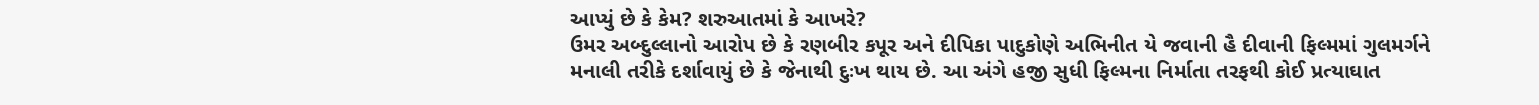આપ્યું છે કે કેમ? શરુઆતમાં કે આખરે?
ઉમર અબ્દુલ્લાનો આરોપ છે કે રણબીર કપૂર અને દીપિકા પાદુકોણે અભિનીત યે જવાની હૈ દીવાની ફિલ્મમાં ગુલમર્ગને મનાલી તરીકે દર્શાવાયું છે કે જેનાથી દુઃખ થાય છે. આ અંગે હજી સુધી ફિલ્મના નિર્માતા તરફથી કોઈ પ્રત્યાઘાત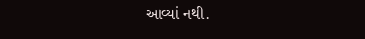આવ્યાં નથી.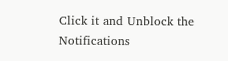Click it and Unblock the Notifications